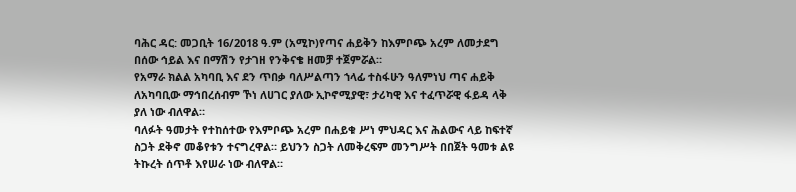ባሕር ዳር: መጋቢት 16/2018 ዓ.ም (አሚኮ)የጣና ሐይቅን ከእምቦጭ አረም ለመታደግ በሰው ኅይል እና በማሽን የታገዘ የንቅናቄ ዘመቻ ተጀምሯል።
የአማራ ክልል አካባቢ እና ደን ጥበቃ ባለሥልጣን ኀላፊ ተስፋሁን ዓለምነህ ጣና ሐይቅ ለአካባቢው ማኅበረሰብም ኾነ ለሀገር ያለው ኢኮኖሚያዊ፣ ታሪካዊ እና ተፈጥሯዊ ፋይዳ ላቅ ያለ ነው ብለዋል።
ባለፉት ዓመታት የተከሰተው የእምቦጭ አረም በሐይቁ ሥነ ምህዳር እና ሕልውና ላይ ከፍተኛ ስጋት ደቅኖ መቆየቱን ተናግረዋል። ይህንን ስጋት ለመቅረፍም መንግሥት በበጀት ዓመቱ ልዩ ትኩረት ሰጥቶ እየሠራ ነው ብለዋል።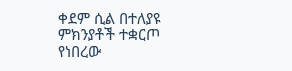ቀደም ሲል በተለያዩ ምክንያቶች ተቋርጦ የነበረው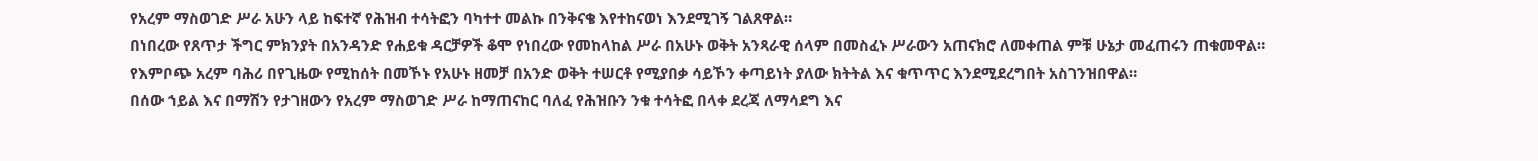የአረም ማስወገድ ሥራ አሁን ላይ ከፍተኛ የሕዝብ ተሳትፎን ባካተተ መልኩ በንቅናቄ እየተከናወነ እንደሚገኝ ገልጸዋል።
በነበረው የጸጥታ ችግር ምክንያት በአንዳንድ የሐይቁ ዳርቻዎች ቆሞ የነበረው የመከላከል ሥራ በአሁኑ ወቅት አንጻራዊ ሰላም በመስፈኑ ሥራውን አጠናክሮ ለመቀጠል ምቹ ሁኔታ መፈጠሩን ጠቁመዋል።
የእምቦጭ አረም ባሕሪ በየጊዜው የሚከሰት በመኾኑ የአሁኑ ዘመቻ በአንድ ወቅት ተሠርቶ የሚያበቃ ሳይኾን ቀጣይነት ያለው ክትትል እና ቁጥጥር እንደሚደረግበት አስገንዝበዋል።
በሰው ኀይል እና በማሽን የታገዘውን የአረም ማስወገድ ሥራ ከማጠናከር ባለፈ የሕዝቡን ንቁ ተሳትፎ በላቀ ደረጃ ለማሳደግ እና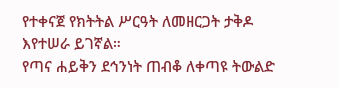የተቀናጀ የክትትል ሥርዓት ለመዘርጋት ታቅዶ እየተሠራ ይገኛል።
የጣና ሐይቅን ደኅንነት ጠብቆ ለቀጣዩ ትውልድ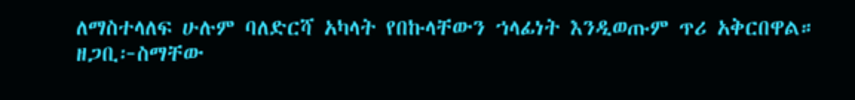ለማስተላለፍ ሁሉም ባለድርሻ አካላት የበኩላቸውን ኀላፊነት እንዲወጡም ጥሪ አቅርበዋል።
ዘጋቢ፦ስማቸው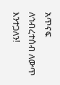አጥናፍ
ለኅብረተሰብ ለውጥ እንተጋለን!